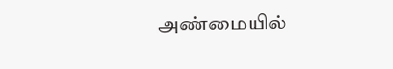அண்மையில்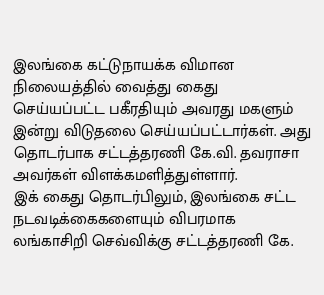இலங்கை கட்டுநாயக்க விமான நிலையத்தில் வைத்து கைது செய்யப்பட்ட பகீரதியும் அவரது மகளும் இன்று விடுதலை செய்யப்பட்டார்கள். அது தொடர்பாக சட்டத்தரணி கே.வி. தவராசா அவர்கள் விளக்கமளித்துள்ளார்.
இக் கைது தொடர்பிலும், இலங்கை சட்ட நடவடிக்கைகளையும் விபரமாக லங்காசிறி செவ்விக்கு சட்டத்தரணி கே.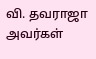வி. தவராஜா அவர்கள்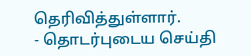தெரிவித்துள்ளார்.
- தொடர்புடைய செய்தி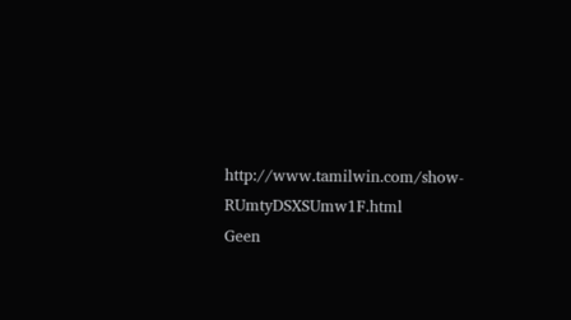http://www.tamilwin.com/show-RUmtyDSXSUmw1F.html
Geen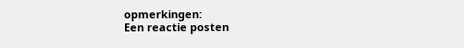opmerkingen:
Een reactie posten